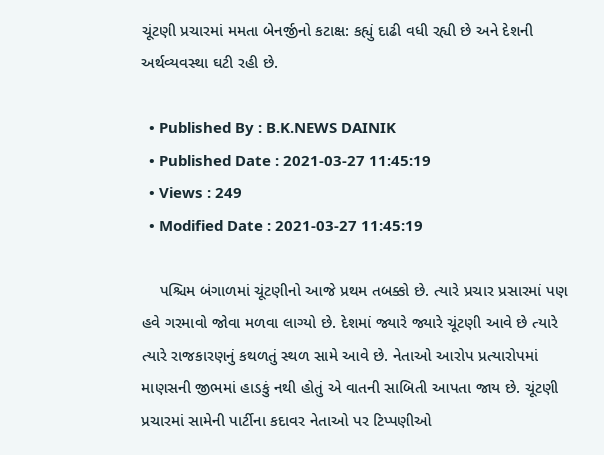ચૂંટણી પ્રચારમાં મમતા બેનર્જીનો કટાક્ષ: કહ્યું દાઢી વધી રહ્યી છે અને દેશની અર્થવ્યવસ્થા ઘટી રહી છે.

  • Published By : B.K.NEWS DAINIK
  • Published Date : 2021-03-27 11:45:19
  • Views : 249
  • Modified Date : 2021-03-27 11:45:19

    પશ્ચિમ બંગાળમાં ચૂંટણીનો આજે પ્રથમ તબક્કો છે. ત્યારે પ્રચાર પ્રસારમાં પણ હવે ગરમાવો જોવા મળવા લાગ્યો છે. દેશમાં જ્યારે જ્યારે ચૂંટણી આવે છે ત્યારે ત્યારે રાજકારણનું કથળતું સ્થળ સામે આવે છે. નેતાઓ આરોપ પ્રત્યારોપમાં માણસની જીભમાં હાડકું નથી હોતું એ વાતની સાબિતી આપતા જાય છે. ચૂંટણી પ્રચારમાં સામેની પાર્ટીના કદાવર નેતાઓ પર ટિપ્પણીઓ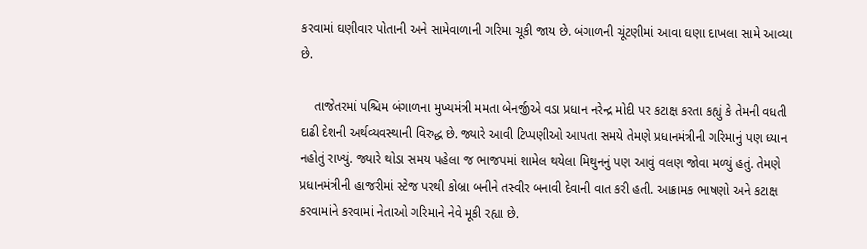કરવામાં ઘણીવાર પોતાની અને સામેવાળાની ગરિમા ચૂકી જાય છે. બંગાળની ચૂંટણીમાં આવા ઘણા દાખલા સામે આવ્યા છે.

    તાજેતરમાં પશ્ચિમ બંગાળના મુખ્યમંત્રી મમતા બેનર્જીએ વડા પ્રધાન નરેન્દ્ર મોદી પર કટાક્ષ કરતા કહ્યું કે તેમની વધતી દાઢી દેશની અર્થવ્યવસ્થાની વિરુદ્ધ છે. જ્યારે આવી ટિપ્પણીઓ આપતા સમયે તેમણે પ્રધાનમંત્રીની ગરિમાનું પણ ધ્યાન નહોતું રાખ્યું. જ્યારે થોડા સમય પહેલા જ ભાજપમાં શામેલ થયેલા મિથુનનું પણ આવું વલણ જોવા મળ્યું હતું. તેમણે પ્રધાનમંત્રીની હાજરીમાં સ્ટેજ પરથી કોબ્રા બનીને તસ્વીર બનાવી દેવાની વાત કરી હતી. આક્રામક ભાષણો અને કટાક્ષ કરવામાંને કરવામાં નેતાઓ ગરિમાને નેવે મૂકી રહ્યા છે.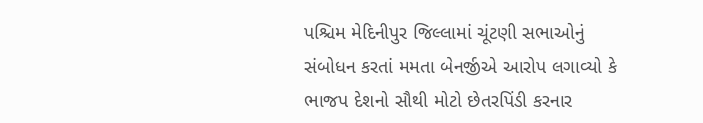પશ્ચિમ મેદિનીપુર જિલ્લામાં ચૂંટણી સભાઓનું સંબોધન કરતાં મમતા બેનર્જીએ આરોપ લગાવ્યો કે ભાજપ દેશનો સૌથી મોટો છેતરપિંડી કરનાર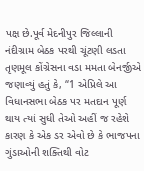પક્ષ છે.પૂર્વ મેદનીપુર જિલ્લાની નંદીગ્રામ બેઠક પરથી ચૂંટણી લડતા તૃણમૂલ કોંગ્રેસના વડા મમતા બેનર્જીએ જણાવ્યું હતું કે, “1 એપ્રિલે આ વિધાનસભા બેઠક પર મતદાન પૂર્ણ થાય ત્યાં સુધી તેઓ અહીં જ રહેશે કારણ કે એક ડર એવો છે કે ભાજપના ગુંડાઓની શક્તિથી વોટ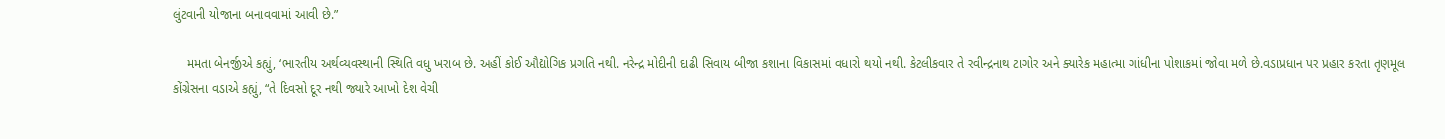લુંટવાની યોજાના બનાવવામાં આવી છે.”

    મમતા બેનર્જીએ કહ્યું, ‘ભારતીય અર્થવ્યવસ્થાની સ્થિતિ વધુ ખરાબ છે. અહીં કોઈ ઔદ્યોગિક પ્રગતિ નથી. નરેન્દ્ર મોદીની દાઢી સિવાય બીજા કશાના વિકાસમાં વધારો થયો નથી. કેટલીકવાર તે રવીન્દ્રનાથ ટાગોર અને ક્યારેક મહાત્મા ગાંધીના પોશાકમાં જોવા મળે છે.વડાપ્રધાન પર પ્રહાર કરતા તૃણમૂલ કોંગ્રેસના વડાએ કહ્યું, “તે દિવસો દૂર નથી જ્યારે આખો દેશ વેચી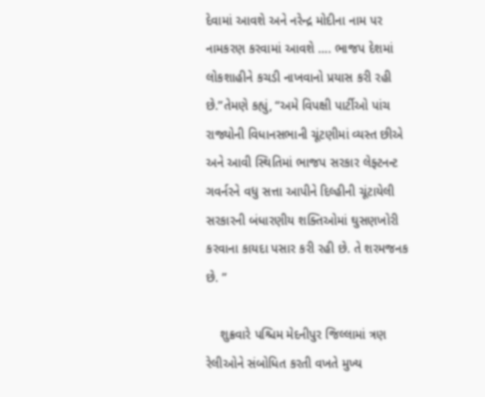દેવામાં આવશે અને નરેન્દ્ર મોદીના નામ પર નામકરણ કરવામાં આવશે …. ભાજપ દેશમાં લોકશાહીને કચડી નાખવાનો પ્રયાસ કરી રહી છે.”તેમણે કહ્યું, “અમે વિપક્ષી પાર્ટીઓ પાંચ રાજ્યોની વિધાનસભાની ચૂંટણીમાં વ્યસ્ત છીએ અને આવી સ્થિતિમાં ભાજપ સરકાર લેફ્ટનન્ટ ગવર્નરને વધુ સત્તા આપીને દિલ્હીની ચૂંટાયેલી સરકારની બંધારણીય શક્તિઓમાં ઘુસણખોરી કરવાના કાયદા પસાર કરી રહી છે. તે શરમજનક છે. ”

    શુક્રવારે પશ્ચિમ મેદનીપુર જિલ્લામાં ત્રણ રેલીઓને સંબોધિત કરતી વખતે મુખ્ય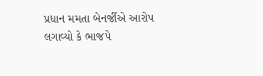પ્રધાન મમતા બેનર્જીએ આરોપ લગાવ્યો કે ભાજપે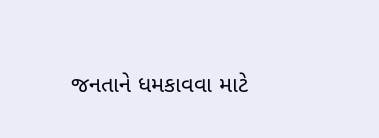જનતાને ધમકાવવા માટે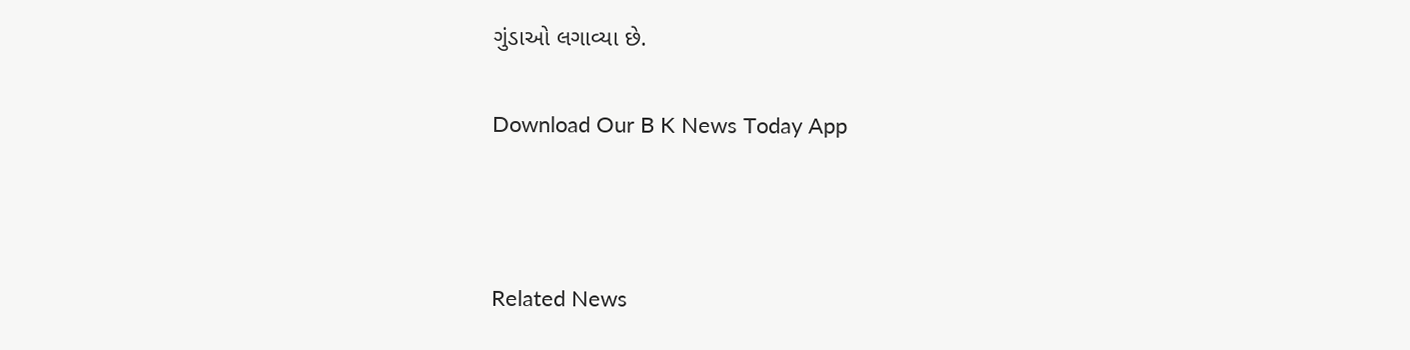ગુંડાઓ લગાવ્યા છે.

Download Our B K News Today App



Related News